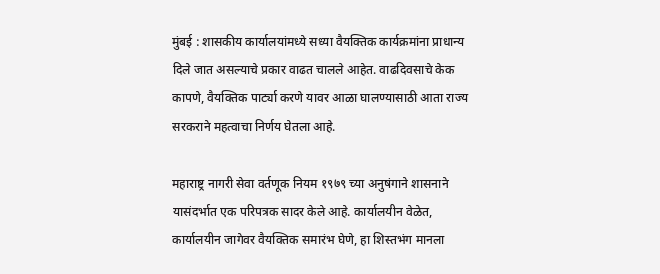मुंबई : शासकीय कार्यालयांमध्ये सध्या वैयक्तिक कार्यक्रमांना प्राधान्य दिले जात असल्याचे प्रकार वाढत चालले आहेत. वाढदिवसाचे केक कापणे, वैयक्तिक पार्ट्या करणे यावर आळा घालण्यासाठी आता राज्य सरकराने महत्वाचा निर्णय घेतला आहे.

महाराष्ट्र नागरी सेवा वर्तणूक नियम १९७९ च्या अनुषंगाने शासनाने यासंदर्भात एक परिपत्रक सादर केले आहे. कार्यालयीन वेळेत, कार्यालयीन जागेवर वैयक्तिक समारंभ घेणे, हा शिस्तभंग मानला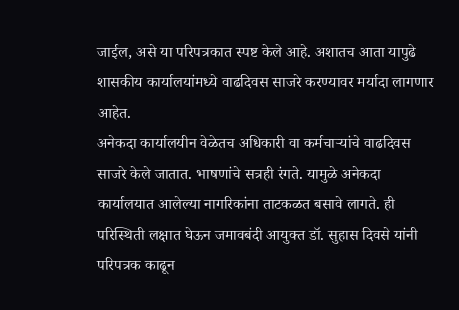जाईल, असे या परिपत्रकात स्पष्ट केले आहे. अशातच आता यापुढे शासकीय कार्यालयांमध्ये वाढदिवस साजरे करण्यावर मर्यादा लागणार आहेत.
अनेकदा कार्यालयीन वेळेतच अधिकारी वा कर्मचाऱ्यांचे वाढदिवस साजरे केले जातात. भाषणांचे सत्रही रंगते. यामुळे अनेकदा कार्यालयात आलेल्या नागरिकांना ताटकळत बसावे लागते. ही परिस्थिती लक्षात घेऊन जमावबंदी आयुक्त डॉ. सुहास दिवसे यांनी परिपत्रक काढून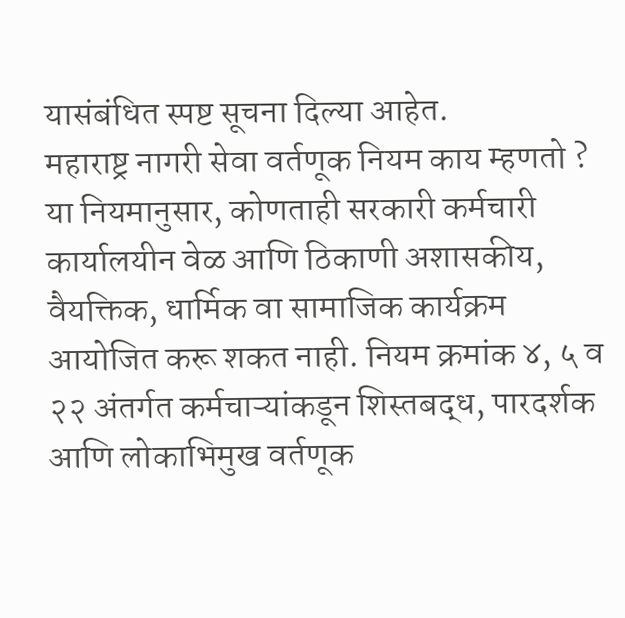यासंबंधित स्पष्ट सूचना दिल्या आहेत.
महाराष्ट्र नागरी सेवा वर्तणूक नियम काय म्हणतो ?
या नियमानुसार, कोणताही सरकारी कर्मचारी कार्यालयीन वेळ आणि ठिकाणी अशासकीय, वैयक्तिक, धार्मिक वा सामाजिक कार्यक्रम आयोजित करू शकत नाही. नियम क्रमांक ४, ५ व २२ अंतर्गत कर्मचाऱ्यांकडून शिस्तबद्ध, पारदर्शक आणि लोकाभिमुख वर्तणूक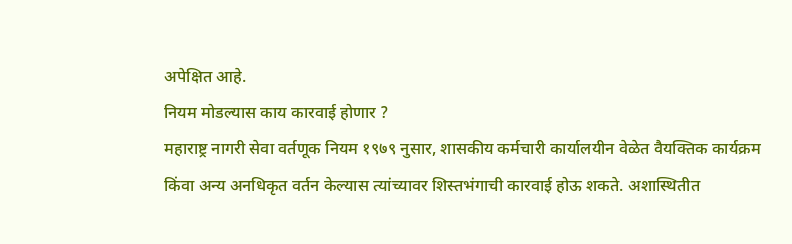अपेक्षित आहे.
नियम मोडल्यास काय कारवाई होणार ?
महाराष्ट्र नागरी सेवा वर्तणूक नियम १९७९ नुसार, शासकीय कर्मचारी कार्यालयीन वेळेत वैयक्तिक कार्यक्रम किंवा अन्य अनधिकृत वर्तन केल्यास त्यांच्यावर शिस्तभंगाची कारवाई होऊ शकते. अशास्थितीत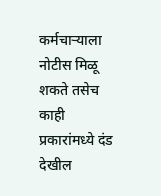कर्मचाऱ्याला नोटीस मिळू शकते तसेच काही प्रकारांमध्ये दंड देखील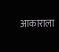आकाराला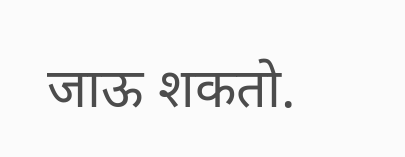जाऊ शकतो.